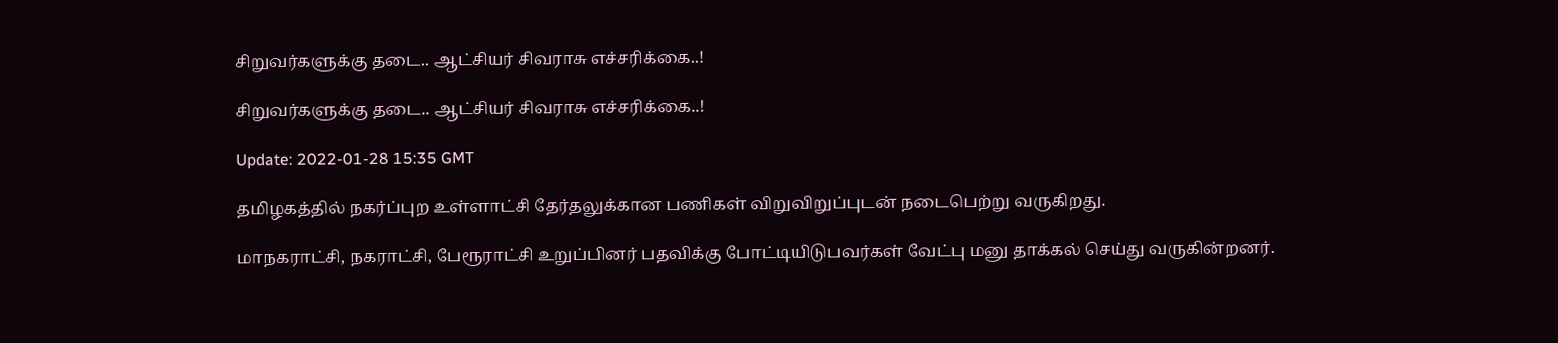சிறுவர்களுக்கு தடை.. ஆட்சியர் சிவராசு எச்சரிக்கை..!

சிறுவர்களுக்கு தடை.. ஆட்சியர் சிவராசு எச்சரிக்கை..!

Update: 2022-01-28 15:35 GMT

தமிழகத்தில் நகர்ப்புற உள்ளாட்சி தேர்தலுக்கான பணிகள் விறுவிறுப்புடன் நடைபெற்று வருகிறது.

மாநகராட்சி, நகராட்சி, பேரூராட்சி உறுப்பினர் பதவிக்கு போட்டியிடுபவர்கள் வேட்பு மனு தாக்கல் செய்து வருகின்றனர்.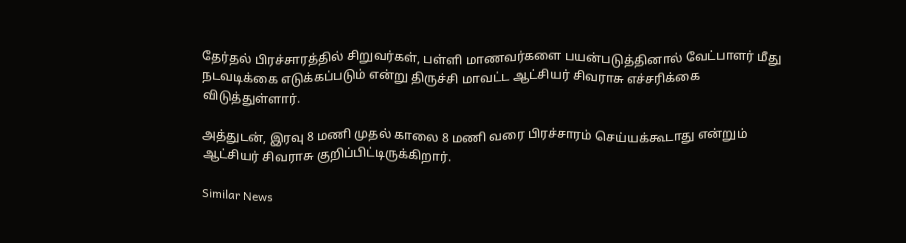தேர்தல் பிரச்சாரத்தில் சிறுவர்கள், பள்ளி மாணவர்களை பயன்படுத்தினால் வேட்பாளர் மீது நடவடிக்கை எடுக்கப்படும் என்று திருச்சி மாவட்ட ஆட்சியர் சிவராசு எச்சரிக்கை விடுத்துள்ளார்.

அத்துடன், இரவு 8 மணி முதல் காலை 8 மணி வரை பிரச்சாரம் செய்யக்கூடாது என்றும் ஆட்சியர் சிவராசு குறிப்பிட்டிருக்கிறார்.

Similar News